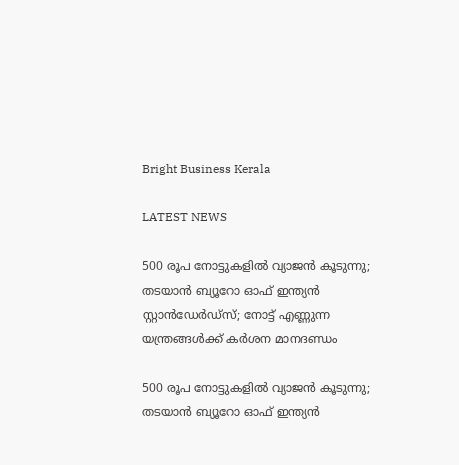Bright Business Kerala

LATEST NEWS

500 രൂപ നോട്ടുകളിൽ വ്യാജൻ കൂടുന്നു; തടയാൻ ബ്യൂറോ ഓഫ് ഇന്ത്യൻ സ്റ്റാൻഡേർഡ്സ്; നോട്ട് എണ്ണുന്ന യന്ത്രങ്ങൾക്ക് കർശന മാനദണ്ഡം

500 രൂപ നോട്ടുകളിൽ വ്യാജൻ കൂടുന്നു; തടയാൻ ബ്യൂറോ ഓഫ് ഇന്ത്യൻ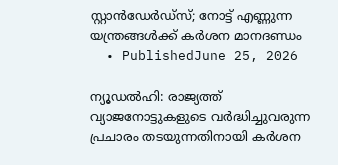സ്റ്റാൻഡേർഡ്സ്; നോട്ട് എണ്ണുന്ന യന്ത്രങ്ങൾക്ക് കർശന മാനദണ്ഡം
  • PublishedJune 25, 2026

ന്യൂഡൽഹി: രാജ്യത്ത് വ്യാജനോട്ടുകളുടെ വർദ്ധിച്ചുവരുന്ന പ്രചാരം തടയുന്നതിനായി കർശന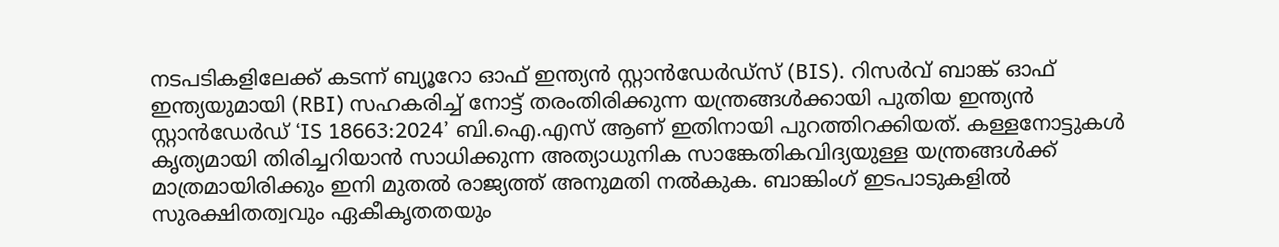നടപടികളിലേക്ക് കടന്ന്‌ ബ്യൂറോ ഓഫ് ഇന്ത്യൻ സ്റ്റാൻഡേർഡ്സ് (BIS). റിസർവ് ബാങ്ക് ഓഫ് ഇന്ത്യയുമായി (RBI) സഹകരിച്ച് നോട്ട് തരംതിരിക്കുന്ന യന്ത്രങ്ങൾക്കായി പുതിയ ഇന്ത്യൻ സ്റ്റാൻഡേർഡ് ‘IS 18663:2024’ ബി.ഐ.എസ് ആണ്‌ ഇതിനായി പുറത്തിറക്കിയത്‌. കള്ളനോട്ടുകൾ കൃത്യമായി തിരിച്ചറിയാൻ സാധിക്കുന്ന അത്യാധുനിക സാങ്കേതികവിദ്യയുള്ള യന്ത്രങ്ങൾക്ക് മാത്രമായിരിക്കും ഇനി മുതൽ രാജ്യത്ത് അനുമതി നൽകുക. ബാങ്കിംഗ് ഇടപാടുകളിൽ സുരക്ഷിതത്വവും ഏകീകൃതതയും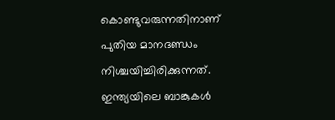കൊണ്ടുവരുന്നതിനാണ് പുതിയ മാനദണ്ഡം നിശ്ചയിച്ചിരിക്കുന്നത്. ഇന്ത്യയിലെ ബാങ്കുകൾ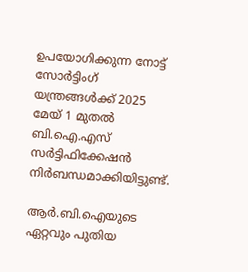ഉപയോഗിക്കുന്ന നോട്ട് സോർട്ടിംഗ് യന്ത്രങ്ങൾക്ക് 2025 മേയ് 1 മുതൽ ബി.ഐ.എസ് സർട്ടിഫിക്കേഷൻ നിർബന്ധമാക്കിയിട്ടുണ്ട്.

ആർ.ബി.ഐയുടെ ഏറ്റവും പുതിയ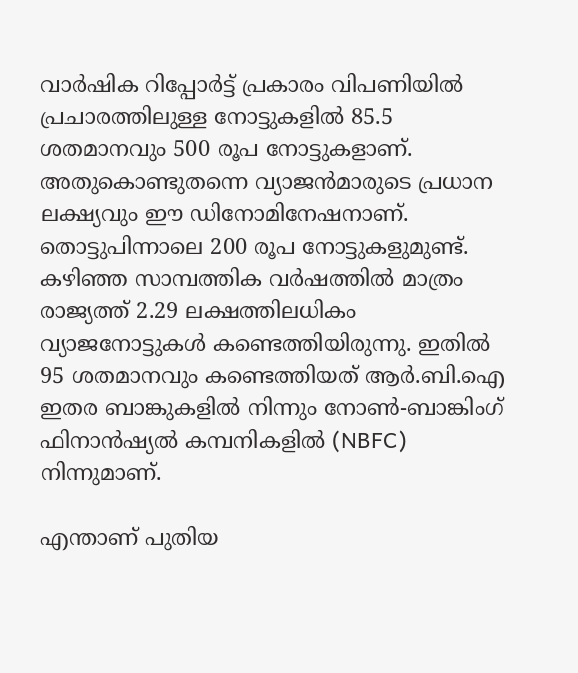വാർഷിക റിപ്പോർട്ട് പ്രകാരം വിപണിയിൽ പ്രചാരത്തിലുള്ള നോട്ടുകളിൽ 85.5 ശതമാനവും 500 രൂപ നോട്ടുകളാണ്. അതുകൊണ്ടുതന്നെ വ്യാജൻമാരുടെ പ്രധാന ലക്ഷ്യവും ഈ ഡിനോമിനേഷനാണ്. തൊട്ടുപിന്നാലെ 200 രൂപ നോട്ടുകളുമുണ്ട്. കഴിഞ്ഞ സാമ്പത്തിക വർഷത്തിൽ മാത്രം രാജ്യത്ത് 2.29 ലക്ഷത്തിലധികം വ്യാജനോട്ടുകൾ കണ്ടെത്തിയിരുന്നു. ഇതിൽ 95 ശതമാനവും കണ്ടെത്തിയത് ആർ.ബി.ഐ ഇതര ബാങ്കുകളിൽ നിന്നും നോൺ-ബാങ്കിംഗ് ഫിനാൻഷ്യൽ കമ്പനികളിൽ (NBFC) നിന്നുമാണ്.

എന്താണ് പുതിയ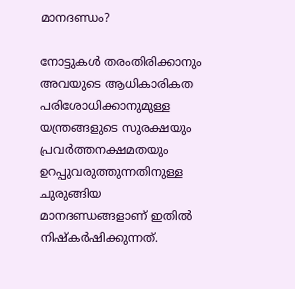മാനദണ്ഡം?

നോട്ടുകൾ തരംതിരിക്കാനും അവയുടെ ആധികാരികത പരിശോധിക്കാനുമുള്ള യന്ത്രങ്ങളുടെ സുരക്ഷയും പ്രവർത്തനക്ഷമതയും ഉറപ്പുവരുത്തുന്നതിനുള്ള ചുരുങ്ങിയ മാനദണ്ഡങ്ങളാണ് ഇതിൽ നിഷ്കർഷിക്കുന്നത്.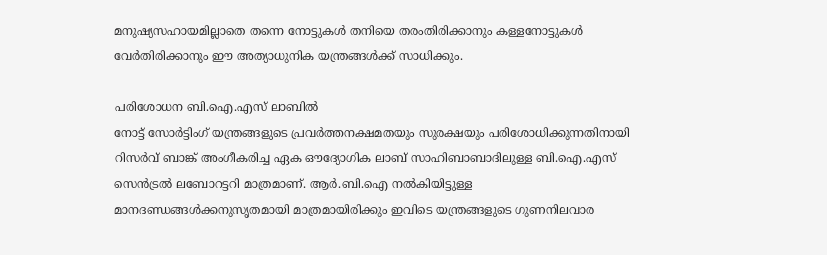മനുഷ്യസഹായമില്ലാതെ തന്നെ നോട്ടുകൾ തനിയെ തരംതിരിക്കാനും കള്ളനോട്ടുകൾ വേർതിരിക്കാനും ഈ അത്യാധുനിക യന്ത്രങ്ങൾക്ക് സാധിക്കും.

പരിശോധന ബി.ഐ.എസ് ലാബിൽ
നോട്ട് സോർട്ടിംഗ് യന്ത്രങ്ങളുടെ പ്രവർത്തനക്ഷമതയും സുരക്ഷയും പരിശോധിക്കുന്നതിനായി റിസർവ് ബാങ്ക് അംഗീകരിച്ച ഏക ഔദ്യോഗിക ലാബ് സാഹിബാബാദിലുള്ള ബി.ഐ.എസ് സെൻട്രൽ ലബോറട്ടറി മാത്രമാണ്. ആർ.ബി.ഐ നൽകിയിട്ടുള്ള മാനദണ്ഡങ്ങൾക്കനുസൃതമായി മാത്രമായിരിക്കും ഇവിടെ യന്ത്രങ്ങളുടെ ഗുണനിലവാര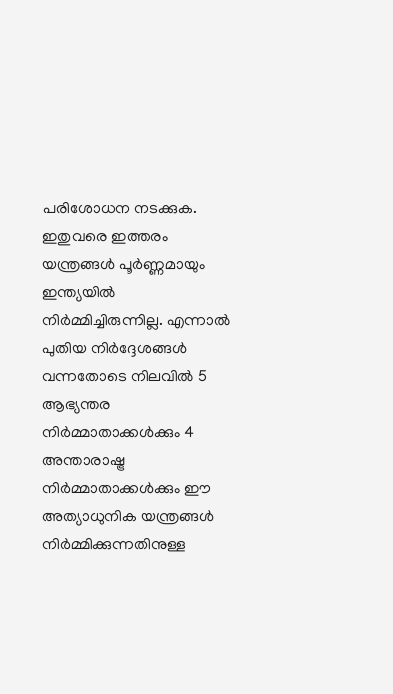പരിശോധന നടക്കുക. ഇതുവരെ ഇത്തരം യന്ത്രങ്ങൾ പൂർണ്ണമായും ഇന്ത്യയിൽ നിർമ്മിച്ചിരുന്നില്ല. എന്നാൽ പുതിയ നിർദ്ദേശങ്ങൾ വന്നതോടെ നിലവിൽ 5 ആഭ്യന്തര നിർമ്മാതാക്കൾക്കും 4 അന്താരാഷ്ട്ര നിർമ്മാതാക്കൾക്കും ഈ അത്യാധുനിക യന്ത്രങ്ങൾ നിർമ്മിക്കുന്നതിനുള്ള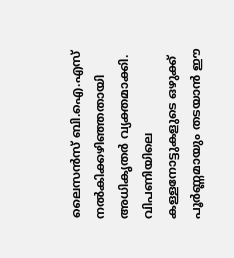ലൈസൻസ് ബി.ഐ.എസ് നൽകിക്കഴിഞ്ഞതായി അധികൃതർ വ്യക്തമാക്കി. വിപണിയിലെ കള്ളനോട്ടുകളുടെ ഒഴുക്ക് പൂർണ്ണമായും തടയാൻ ഈ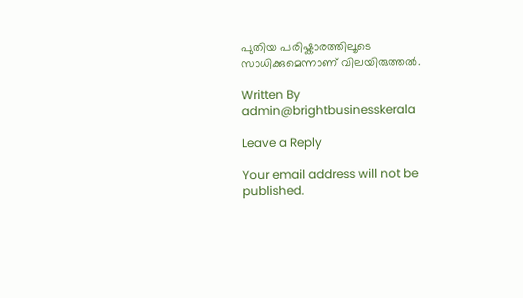പുതിയ പരിഷ്കാരത്തിലൂടെ സാധിക്കുമെന്നാണ് വിലയിരുത്തൽ.

Written By
admin@brightbusinesskerala

Leave a Reply

Your email address will not be published.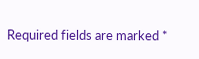Required fields are marked *